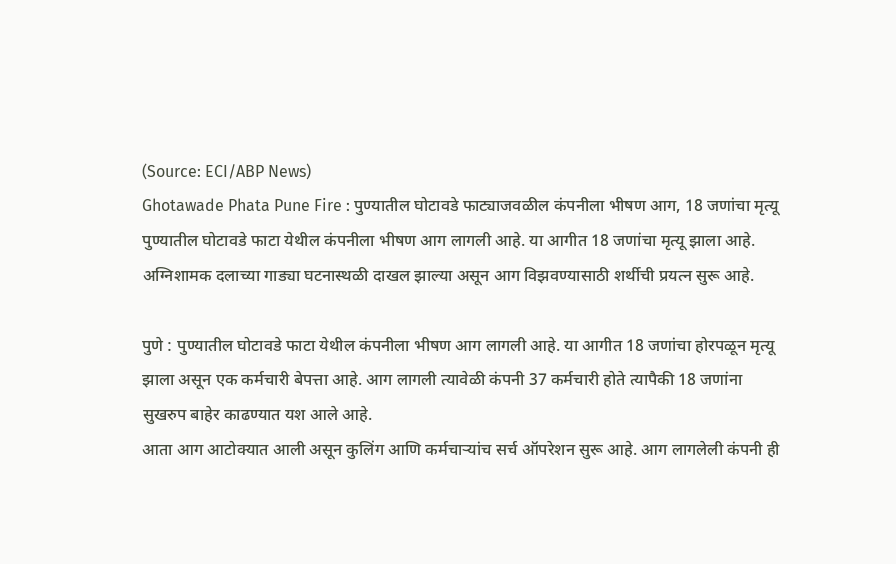(Source: ECI/ABP News)
Ghotawade Phata Pune Fire : पुण्यातील घोटावडे फाट्याजवळील कंपनीला भीषण आग, 18 जणांचा मृत्यू
पुण्यातील घोटावडे फाटा येथील कंपनीला भीषण आग लागली आहे. या आगीत 18 जणांचा मृत्यू झाला आहे. अग्निशामक दलाच्या गाड्या घटनास्थळी दाखल झाल्या असून आग विझवण्यासाठी शर्थीची प्रयत्न सुरू आहे.

पुणे : पुण्यातील घोटावडे फाटा येथील कंपनीला भीषण आग लागली आहे. या आगीत 18 जणांचा होरपळून मृत्यू झाला असून एक कर्मचारी बेपत्ता आहे. आग लागली त्यावेळी कंपनी 37 कर्मचारी होते त्यापैकी 18 जणांना सुखरुप बाहेर काढण्यात यश आले आहे.
आता आग आटोक्यात आली असून कुलिंग आणि कर्मचाऱ्यांच सर्च ऑपरेशन सुरू आहे. आग लागलेली कंपनी ही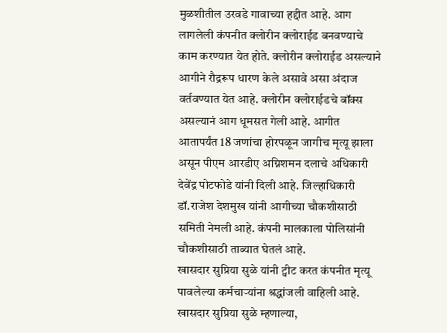मुळशीतील उरवडे गावाच्या हद्दीत आहे. आग लागलेली कंपनीत क्लोरीन क्लोराईड बनवण्याचे काम करण्यात येत होते. क्लोरीन क्लोराईड असल्याने आगीने रौद्ररूप धारण केले असावे असा अंदाज वर्तवण्यात येत आहे. क्लोरीन क्लोराईडचे बॉक्स असल्यानं आग धूमसत गेली आहे. आगीत आतापर्यंत 18 जणांचा होरपळून जागीच मृत्यू झाला असून पीएम आरडीए अग्निशमन दलाचे अधिकारी देवेंद्र पोटफोडे यांनी दिली आहे. जिल्हाधिकारी डॉ.राजेश देशमुख यांनी आगीच्या चौकशीसाठी समिती नेमली आहे. कंपनी मालकाला पोलिसांनी चौकशीसाठी ताब्यात घेतलं आहे.
खासदार सुप्रिया सुळे यांनी ट्वीट करत कंपनीत मृत्यू पावलेल्या कर्मचाऱ्यांना श्रद्धांजली वाहिली आहे. खासदार सुप्रिया सुळे म्हणाल्या,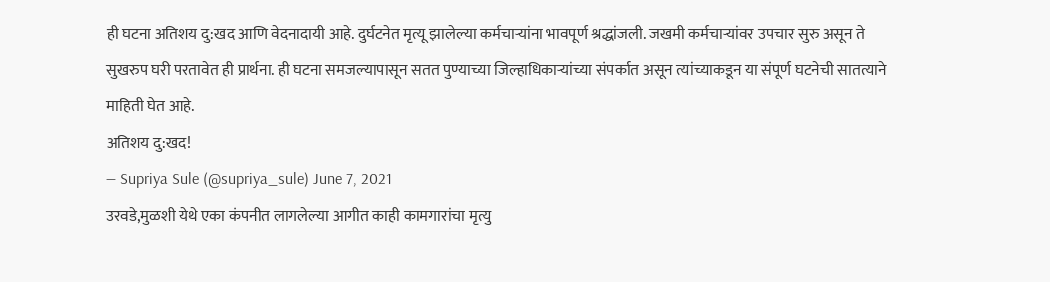ही घटना अतिशय दु:खद आणि वेदनादायी आहे. दुर्घटनेत मृत्यू झालेल्या कर्मचाऱ्यांना भावपूर्ण श्रद्धांजली. जखमी कर्मचाऱ्यांवर उपचार सुरु असून ते सुखरुप घरी परतावेत ही प्रार्थना. ही घटना समजल्यापासून सतत पुण्याच्या जिल्हाधिकाऱ्यांच्या संपर्कात असून त्यांच्याकडून या संपूर्ण घटनेची सातत्याने माहिती घेत आहे.
अतिशय दु:खद!
— Supriya Sule (@supriya_sule) June 7, 2021
उरवडे,मुळशी येथे एका कंपनीत लागलेल्या आगीत काही कामगारांचा मृत्यु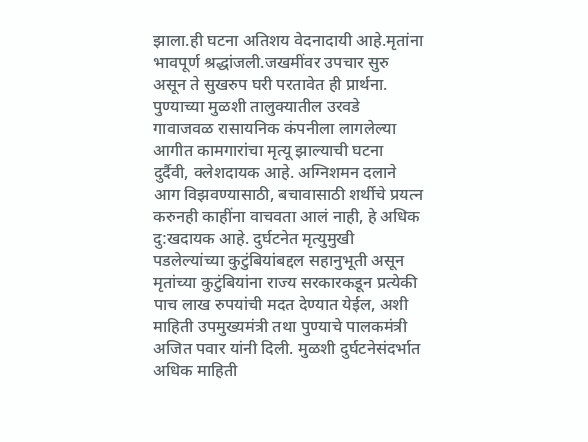झाला.ही घटना अतिशय वेदनादायी आहे.मृतांना भावपूर्ण श्रद्धांजली.जखमींवर उपचार सुरु असून ते सुखरुप घरी परतावेत ही प्रार्थना.
पुण्याच्या मुळशी तालुक्यातील उरवडे गावाजवळ रासायनिक कंपनीला लागलेल्या आगीत कामगारांचा मृत्यू झाल्याची घटना दुर्दैवी, क्लेशदायक आहे. अग्निशमन दलाने आग विझवण्यासाठी, बचावासाठी शर्थीचे प्रयत्न करुनही काहींना वाचवता आलं नाही, हे अधिक दु:खदायक आहे. दुर्घटनेत मृत्युमुखी पडलेल्यांच्या कुटुंबियांबद्दल सहानुभूती असून मृतांच्या कुटुंबियांना राज्य सरकारकडून प्रत्येकी पाच लाख रुपयांची मदत देण्यात येईल, अशी माहिती उपमुख्यमंत्री तथा पुण्याचे पालकमंत्री अजित पवार यांनी दिली. मुळशी दुर्घटनेसंदर्भात अधिक माहिती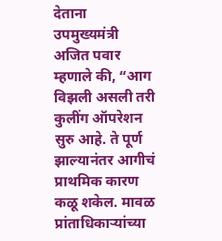देताना उपमुख्यमंत्री अजित पवार म्हणाले की, “आग विझली असली तरी कुलींग ऑपरेशन सुरु आहे. ते पूर्ण झाल्यानंतर आगीचं प्राथमिक कारण कळू शकेल. मावळ प्रांताधिकाऱ्यांच्या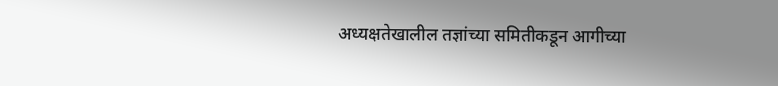अध्यक्षतेखालील तज्ञांच्या समितीकडून आगीच्या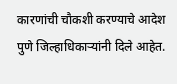कारणांची चौकशी करण्याचे आदेश पुणे जिल्हाधिकाऱ्यांनी दिले आहेत.